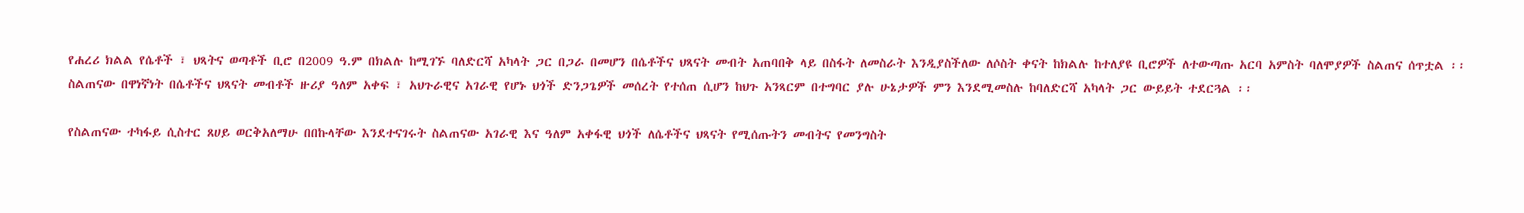የሐረሪ ክልል የሴቶች ፣ ህጻትና ወጣቶች ቢሮ በ2009 ዓ.ም በክልሉ ከሚገኙ ባለድርሻ አካላት ጋር በጋራ በመሆን በሴቶችና ህጻናት መብት አጠባበቅ ላይ በስፋት ለመስራት እንዲያስችለው ለሶስት ቀናት ከክልሉ ከተለያዩ ቢሮዎች ለተውጣጡ አርባ አምስት ባለሞያዎች ስልጠና ሰጥቷል ፡፡
ስልጠናው በዋነኛነት በሴቶችና ህጻናት መብቶች ዙሪያ ዓለም አቀፍ ፣ አህጉራዊና አገራዊ የሆኑ ህጎች ድንጋጌዎች መሰረት የተሰጠ ሲሆን ከህጉ አንጻርም በተግባር ያሉ ሁኔታዎች ምን እንደሚመስሉ ከባለድርሻ አካላት ጋር ውይይት ተደርጓል ፡፡

የስልጠናው ተካፋይ ሲስተር ጸሀይ ወርቅአለማሁ በበኩላቸው እንደተናገሩት ስልጠናው አገራዊ እና ዓለም አቀፋዊ ህጎች ለሴቶችና ህጻናት የሚሰጡትን መብትና የመንግስት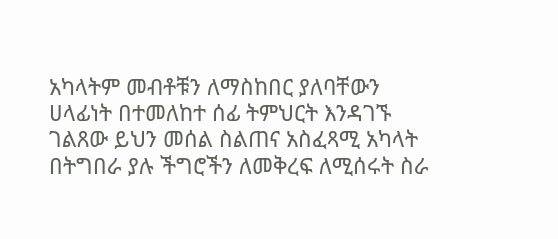አካላትም መብቶቹን ለማስከበር ያለባቸውን ሀላፊነት በተመለከተ ሰፊ ትምህርት እንዳገኙ ገልጸው ይህን መሰል ስልጠና አስፈጻሚ አካላት በትግበራ ያሉ ችግሮችን ለመቅረፍ ለሚሰሩት ስራ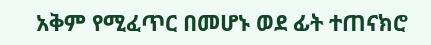አቅም የሚፈጥር በመሆኑ ወደ ፊት ተጠናክሮ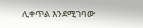ሊቀጥል እንደሚገባው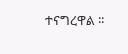ተናግረዋል ፡፡